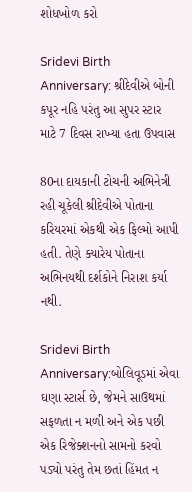શોધખોળ કરો

Sridevi Birth Anniversary: શ્રીદેવીએ બોની કપૂર નહિ પરંતુ આ સુપર સ્ટાર માટે 7 દિવસ રાખ્યા હતા ઉપવાસ

80ના દાયકાની ટોચની અભિનેત્રી રહી ચૂકેલી શ્રીદેવીએ પોતાના કરિયરમાં એકથી એક ફિલ્મો આપી હતી. તેણે ક્યારેય પોતાના અભિનયથી દર્શકોને નિરાશ કર્યા નથી.

Sridevi Birth Anniversary:બોલિવૂડમાં એવા ઘણા સ્ટાર્સ છે, જેમને સાઉથમાં સફળતા ન મળી અને એક પછી એક રિજેક્શનનો સામનો કરવો પડ્યો પરંતુ તેમ છતાં હિંમત ન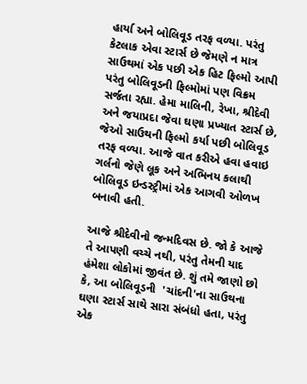હાર્યા અને બોલિવૂડ તરફ વળ્યા. પરંતુ કેટલાક એવા સ્ટાર્સ છે જેમણે ન માત્ર સાઉથમાં એક પછી એક હિટ ફિલ્મો આપી પરંતુ બોલિવૂડની ફિલ્મોમાં પણ વિક્રમ  સર્જતા રહ્યા. હેમા માલિની, રેખા, શ્રીદેવી અને જયાપ્રદા જેવા ઘણા પ્રખ્યાત સ્ટાર્સ છે, જેઓ સાઉથની ફિલ્મો કર્યા પછી બોલિવૂડ તરફ વળ્યા. આજે વાત કરીએ હવા હવાઇ ગર્લનો જેણે લૂક અને અભિનય કલાથી બોલિવૂડ ઇન્ડસ્ટ્રીમાં એક આગવી ઓળખ બનાવી હતી.

આજે શ્રીદેવીનો જન્મદિવસ છે. જો કે આજે તે આપણી વચ્ચે નથી, પરંતુ તેમની યાદ હંમેશા લોકોમાં જીવંત છે. શું તમે જાણો છો કે, આ બોલિવૂડની  'ચાંદની'ના સાઉથના ઘણા સ્ટાર્સ સાથે સારા સંબંધો હતા, પરંતુ એક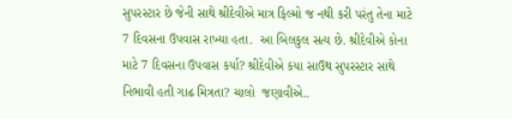સુપરસ્ટાર છે જેની સાથે શ્રીદેવીએ માત્ર ફિલ્મો જ નથી કરી પરંતુ તેના માટે 7 દિવસના ઉપવાસ રાખ્યા હતા.  આ બિલકુલ સત્ય છે. શ્રીદેવીએ કોના માટે 7 દિવસના ઉપવાસ કર્યા? શ્રીદેવીએ કયા સાઉથ સુપરસ્ટાર સાથે નિભાવી હતી ગાઢ મિત્રતા? ચાલો  જણાવીએ..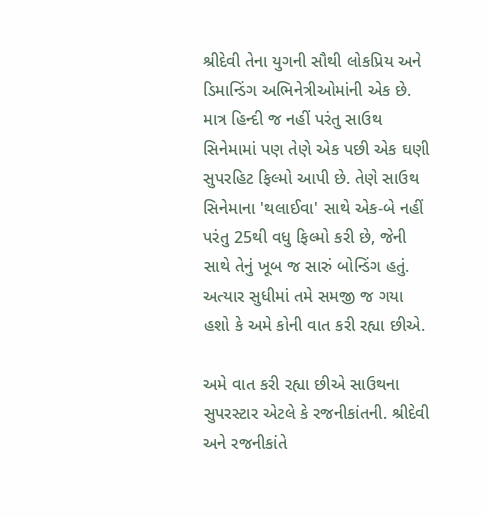શ્રીદેવી તેના યુગની સૌથી લોકપ્રિય અને ડિમાન્ડિંગ અભિનેત્રીઓમાંની એક છે. માત્ર હિન્દી જ નહીં પરંતુ સાઉથ સિનેમામાં પણ તેણે એક પછી એક ઘણી સુપરહિટ ફિલ્મો આપી છે. તેણે સાઉથ સિનેમાના 'થલાઈવા' સાથે એક-બે નહીં પરંતુ 25થી વધુ ફિલ્મો કરી છે, જેની સાથે તેનું ખૂબ જ સારું બોન્ડિંગ હતું. અત્યાર સુધીમાં તમે સમજી જ ગયા હશો કે અમે કોની વાત કરી રહ્યા છીએ.

અમે વાત કરી રહ્યા છીએ સાઉથના સુપરસ્ટાર એટલે કે રજનીકાંતની. શ્રીદેવી અને રજનીકાંતે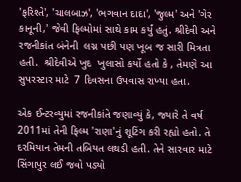'ફરિશ્તે', 'ચાલબાઝ', 'ભગવાન દાદા', 'જુલ્મ' અને 'ગેર કાનૂની,' જેવી ફિલ્મોમાં સાથે કામ કર્યું હતું. શ્રીદેવી અને રજનીકાંત બંનેની  લગ્ન પછી પણ ખૂબ જ સારી મિત્રતા હતી.  શ્રીદેવીએ ખુદ  ખુલાસો કર્યો હતો કે , તેમણે આ સુપરસ્ટાર માટે  7 દિવસના ઉપવાસ રાખ્યા હતા.

એક ઈન્ટરવ્યુમાં રજનીકાંતે જણાવ્યું કે, જ્યારે તે વર્ષ 2011માં તેની ફિલ્મ 'રાણા'નું શૂટિંગ કરી રહ્યો હતો. તે દરમિયાન તેમની તબિયત લથડી હતી. તેને સારવાર માટે સિંગાપુર લઈ જવો પડ્યો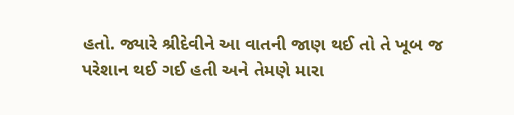હતો. જ્યારે શ્રીદેવીને આ વાતની જાણ થઈ તો તે ખૂબ જ પરેશાન થઈ ગઈ હતી અને તેમણે મારા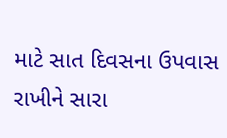માટે સાત દિવસના ઉપવાસ રાખીને સારા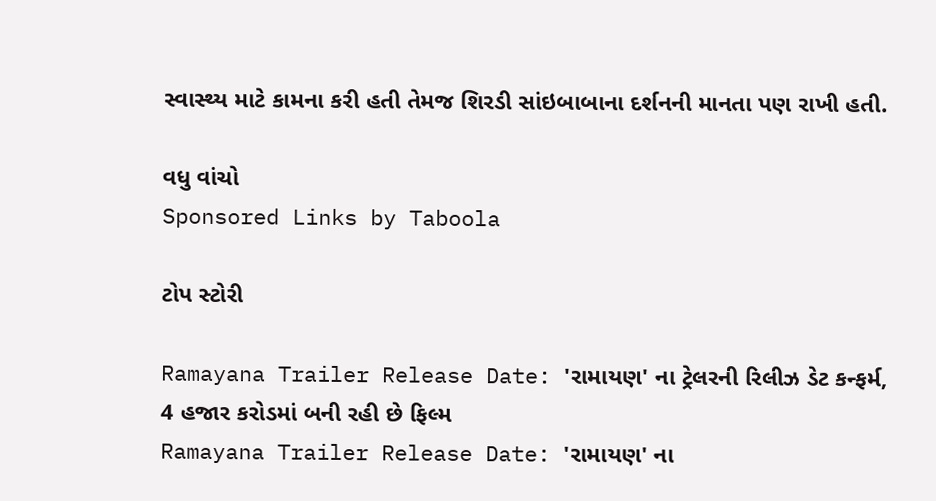સ્વાસ્થ્ય માટે કામના કરી હતી તેમજ શિરડી સાંઇબાબાના દર્શનની માનતા પણ રાખી હતી.

વધુ વાંચો
Sponsored Links by Taboola

ટોપ સ્ટોરી

Ramayana Trailer Release Date: 'રામાયણ' ના ટ્રેલરની રિલીઝ ડેટ કન્ફર્મ, 4 હજાર કરોડમાં બની રહી છે ફિલ્મ
Ramayana Trailer Release Date: 'રામાયણ' ના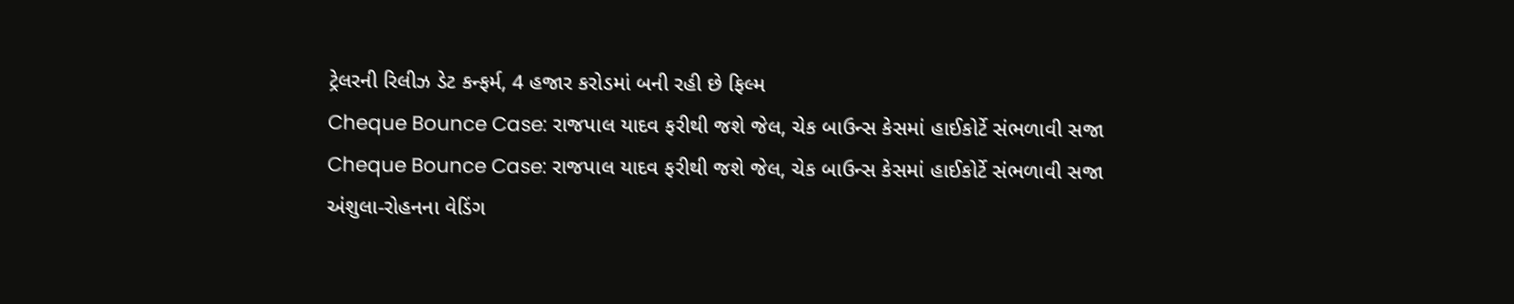ટ્રેલરની રિલીઝ ડેટ કન્ફર્મ, 4 હજાર કરોડમાં બની રહી છે ફિલ્મ
Cheque Bounce Case: રાજપાલ યાદવ ફરીથી જશે જેલ, ચેક બાઉન્સ કેસમાં હાઈકોર્ટે સંભળાવી સજા
Cheque Bounce Case: રાજપાલ યાદવ ફરીથી જશે જેલ, ચેક બાઉન્સ કેસમાં હાઈકોર્ટે સંભળાવી સજા
અંશુલા-રોહનના વેડિંગ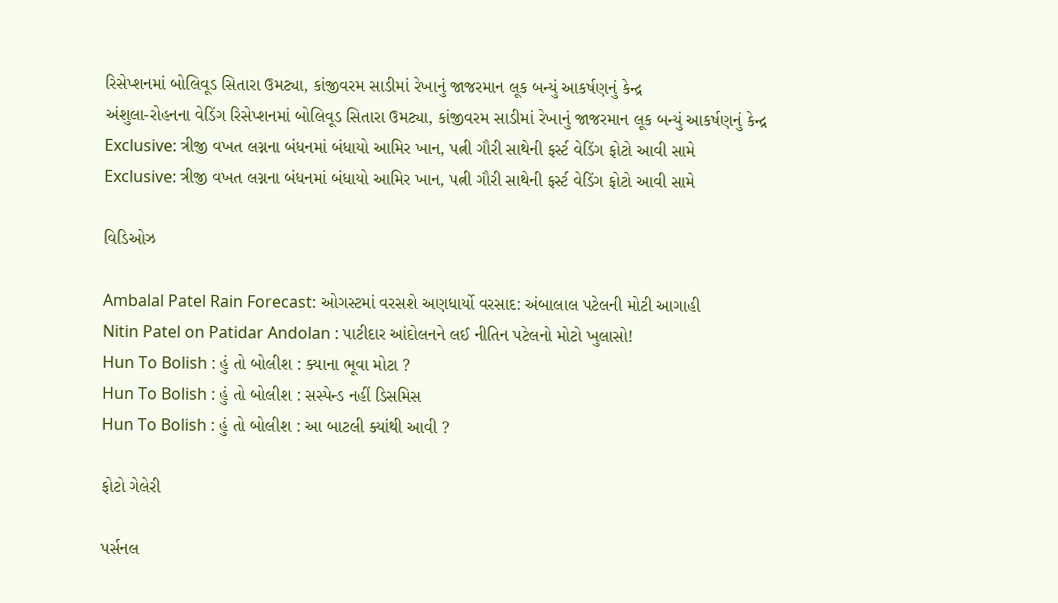રિસેપ્શનમાં બોલિવૂડ સિતારા ઉમટ્યા, કાંજીવરમ સાડીમાં રેખાનું જાજરમાન લૂક બન્યું આકર્ષણનું કેન્દ્ર
અંશુલા-રોહનના વેડિંગ રિસેપ્શનમાં બોલિવૂડ સિતારા ઉમટ્યા, કાંજીવરમ સાડીમાં રેખાનું જાજરમાન લૂક બન્યું આકર્ષણનું કેન્દ્ર
Exclusive: ત્રીજી વખત લગ્નના બંધનમાં બંધાયો આમિર ખાન, પત્ની ગૌરી સાથેની ફર્સ્ટ વેડિંગ ફોટો આવી સામે
Exclusive: ત્રીજી વખત લગ્નના બંધનમાં બંધાયો આમિર ખાન, પત્ની ગૌરી સાથેની ફર્સ્ટ વેડિંગ ફોટો આવી સામે

વિડિઓઝ

Ambalal Patel Rain Forecast: ઓગસ્ટમાં વરસશે અણધાર્યો વરસાદ: અંબાલાલ પટેલની મોટી આગાહી
Nitin Patel on Patidar Andolan : પાટીદાર આંદોલનને લઈ નીતિન પટેલનો મોટો ખુલાસો!
Hun To Bolish : હું તો બોલીશ : ક્યાના ભૂવા મોટા ?
Hun To Bolish : હું તો બોલીશ : સસ્પેન્ડ નહીં ડિસમિસ
Hun To Bolish : હું તો બોલીશ : આ બાટલી ક્યાંથી આવી ?

ફોટો ગેલેરી

પર્સનલ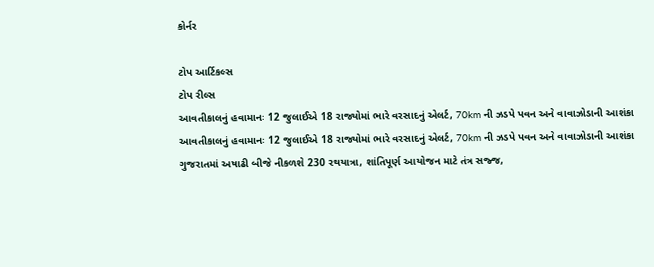કોર્નર

ટોપ આર્ટિકલ્સ
ટોપ રીલ્સ
આવતીકાલનું હવામાનઃ 12 જુલાઈએ 18 રાજ્યોમાં ભારે વરસાદનું એલર્ટ, 70km ની ઝડપે પવન અને વાવાઝોડાની આશંકા
આવતીકાલનું હવામાનઃ 12 જુલાઈએ 18 રાજ્યોમાં ભારે વરસાદનું એલર્ટ, 70km ની ઝડપે પવન અને વાવાઝોડાની આશંકા
ગુજરાતમાં અષાઢી બીજે નીકળશે 230 રથયાત્રા, શાંતિપૂર્ણ આયોજન માટે તંત્ર સજ્જ,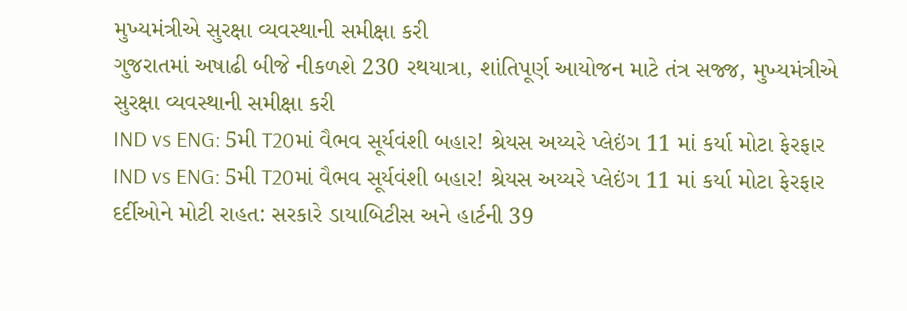મુખ્યમંત્રીએ સુરક્ષા વ્યવસ્થાની સમીક્ષા કરી
ગુજરાતમાં અષાઢી બીજે નીકળશે 230 રથયાત્રા, શાંતિપૂર્ણ આયોજન માટે તંત્ર સજ્જ, મુખ્યમંત્રીએ સુરક્ષા વ્યવસ્થાની સમીક્ષા કરી
IND vs ENG: 5મી T20માં વૈભવ સૂર્યવંશી બહાર! શ્રેયસ અય્યરે પ્લેઇંગ 11 માં કર્યા મોટા ફેરફાર
IND vs ENG: 5મી T20માં વૈભવ સૂર્યવંશી બહાર! શ્રેયસ અય્યરે પ્લેઇંગ 11 માં કર્યા મોટા ફેરફાર
દર્દીઓને મોટી રાહત: સરકારે ડાયાબિટીસ અને હાર્ટની 39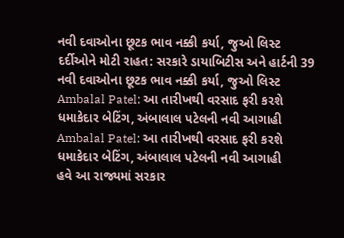નવી દવાઓના છૂટક ભાવ નક્કી કર્યા, જુઓ લિસ્ટ
દર્દીઓને મોટી રાહત: સરકારે ડાયાબિટીસ અને હાર્ટની 39 નવી દવાઓના છૂટક ભાવ નક્કી કર્યા, જુઓ લિસ્ટ
Ambalal Patel: આ તારીખથી વરસાદ ફરી કરશે ધમાકેદાર બેટિંગ, અંબાલાલ પટેલની નવી આગાહી
Ambalal Patel: આ તારીખથી વરસાદ ફરી કરશે ધમાકેદાર બેટિંગ, અંબાલાલ પટેલની નવી આગાહી
હવે આ રાજ્યમાં સરકાર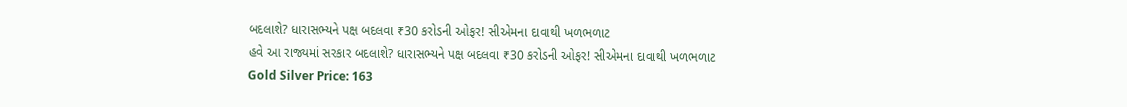બદલાશે? ધારાસભ્યને પક્ષ બદલવા ₹30 કરોડની ઓફર! સીએમના દાવાથી ખળભળાટ
હવે આ રાજ્યમાં સરકાર બદલાશે? ધારાસભ્યને પક્ષ બદલવા ₹30 કરોડની ઓફર! સીએમના દાવાથી ખળભળાટ
Gold Silver Price: 163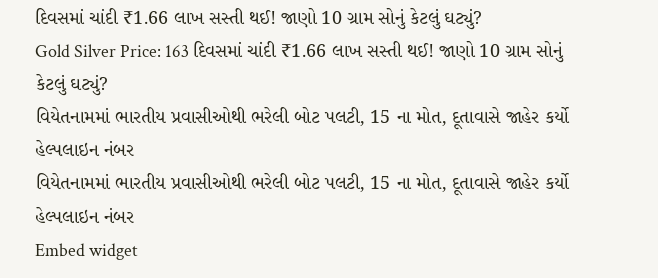દિવસમાં ચાંદી ₹1.66 લાખ સસ્તી થઈ! જાણો 10 ગ્રામ સોનું કેટલું ઘટ્યું?
Gold Silver Price: 163 દિવસમાં ચાંદી ₹1.66 લાખ સસ્તી થઈ! જાણો 10 ગ્રામ સોનું કેટલું ઘટ્યું?
વિયેતનામમાં ભારતીય પ્રવાસીઓથી ભરેલી બોટ પલટી, 15 ના મોત, દૂતાવાસે જાહેર કર્યો હેલ્પલાઇન નંબર
વિયેતનામમાં ભારતીય પ્રવાસીઓથી ભરેલી બોટ પલટી, 15 ના મોત, દૂતાવાસે જાહેર કર્યો હેલ્પલાઇન નંબર
Embed widget